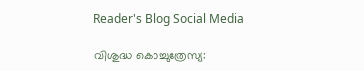Reader's Blog Social Media

വിശുദ്ധ കൊച്ചുത്രേസ്യ: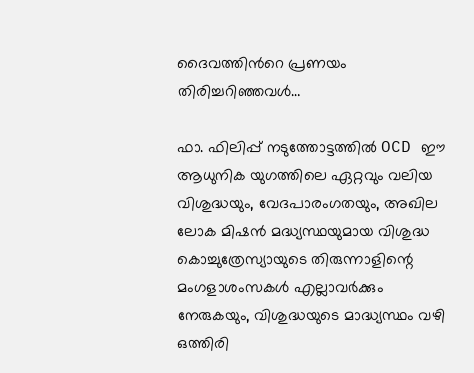ദൈവത്തിന്‍റെ പ്രണയം തിരിച്ചറിഞ്ഞവൾ…

ഫാ. ഫിലിപ്പ് നടുത്തോട്ടത്തിൽ OCD ഈ ആധുനിക യുഗത്തിലെ ഏറ്റവും വലിയ വിശുദ്ധയും, വേദപാരംഗതയും, അഖില ലോക മിഷൻ മദ്ധ്യസ്ഥയുമായ വിശുദ്ധ കൊച്ചുത്രേസ്യായുടെ തിരുന്നാളിന്റെ മംഗളാശംസകൾ എല്ലാവർക്കും നേരുകയും, വിശുദ്ധയുടെ മാദ്ധ്യസ്ഥം വഴി ഒത്തിരി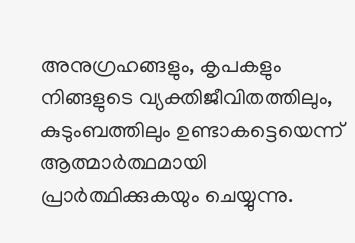അനുഗ്രഹങ്ങളും, കൃപകളും നിങ്ങളുടെ വ്യക്തിജീവിതത്തിലും, കുടുംബത്തിലും ഉണ്ടാകട്ടെയെന്ന് ആത്മാർത്ഥമായി പ്രാർത്ഥിക്കുകയും ചെയ്യുന്നു.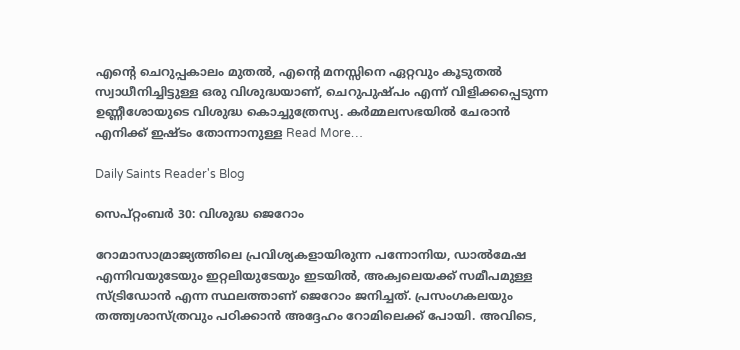എന്റെ ചെറുപ്പകാലം മുതൽ, എന്റെ മനസ്സിനെ ഏറ്റവും കൂടുതൽ സ്വാധീനിച്ചിട്ടുള്ള ഒരു വിശുദ്ധയാണ്, ചെറുപുഷ്പം എന്ന് വിളിക്കപ്പെടുന്ന ഉണ്ണീശോയുടെ വിശുദ്ധ കൊച്ചുത്രേസ്യ. കർമ്മലസഭയിൽ ചേരാൻ എനിക്ക് ഇഷ്ടം തോന്നാനുള്ള Read More…

Daily Saints Reader's Blog

സെപ്റ്റംബർ 30: വിശുദ്ധ ജെറോം

റോമാസാമ്രാജ്യത്തിലെ പ്രവിശ്യകളായിരുന്ന പന്നോനിയ, ഡാൽമേഷ എന്നിവയുടേയും ഇറ്റലിയുടേയും ഇടയിൽ, അക്വലെയക്ക് സമീപമുള്ള സ്ട്രിഡോൻ എന്ന സ്ഥലത്താണ് ജെറോം ജനിച്ചത്. പ്രസംഗകലയും തത്ത്വശാസ്ത്രവും പഠിക്കാൻ അദ്ദേഹം റോമിലെക്ക് പോയി. അവിടെ,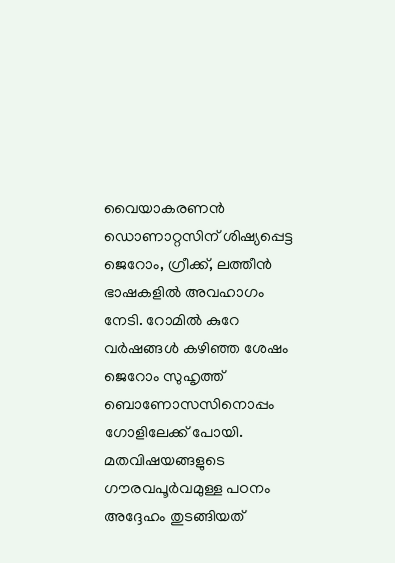വൈയാകരണൻ ഡൊണാറ്റസിന് ശിഷ്യപ്പെട്ട ജെറോം, ഗ്രീക്ക്, ലത്തീൻ ഭാഷകളിൽ അവഹാഗം നേടി. റോമിൽ കുറേ വർഷങ്ങൾ കഴിഞ്ഞ ശേഷം ജെറോം സുഹൃത്ത് ബൊണോസസിനൊപ്പം ഗോളിലേക്ക് പോയി. മതവിഷയങ്ങളുടെ ഗൗരവപൂർവമുള്ള പഠനം അദ്ദേഹം തുടങ്ങിയത്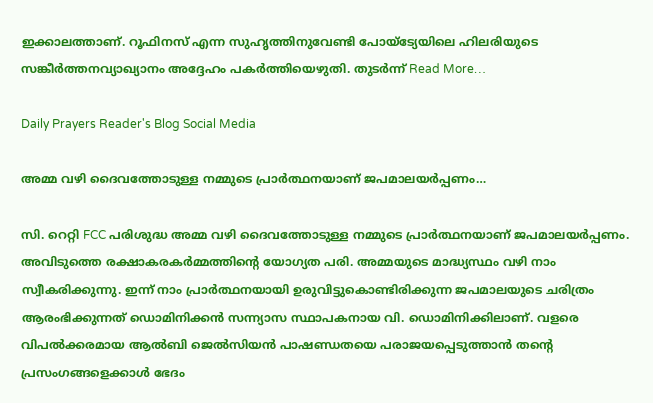ഇക്കാലത്താണ്. റൂഫിനസ് എന്ന സുഹൃത്തിനുവേണ്ടി പോയ്ട്യേയിലെ ഹിലരിയുടെ സങ്കീർത്തനവ്യാഖ്യാനം അദ്ദേഹം പകർത്തിയെഴുതി. തുടർന്ന് Read More…

Daily Prayers Reader's Blog Social Media

അമ്മ വഴി ദൈവത്തോടുള്ള നമ്മുടെ പ്രാര്‍ത്ഥനയാണ് ജപമാലയര്‍പ്പണം…

സി. റെറ്റി FCC പരിശുദ്ധ അമ്മ വഴി ദൈവത്തോടുള്ള നമ്മുടെ പ്രാര്‍ത്ഥനയാണ് ജപമാലയര്‍പ്പണം. അവിടുത്തെ രക്ഷാകരകര്‍മ്മത്തിന്‍റെ യോഗ്യത പരി. അമ്മയുടെ മാദ്ധ്യസ്ഥം വഴി നാം സ്വീകരിക്കുന്നു. ഇന്ന് നാം പ്രാര്‍ത്ഥനയായി ഉരുവിട്ടുകൊണ്ടിരിക്കുന്ന ജപമാലയുടെ ചരിത്രം ആരംഭിക്കുന്നത് ഡൊമിനിക്കന്‍ സന്ന്യാസ സ്ഥാപകനായ വി. ഡൊമിനിക്കിലാണ്. വളരെ വിപല്‍ക്കരമായ ആല്‍ബി ജെല്‍സിയന്‍ പാഷണ്ഡതയെ പരാജയപ്പെടുത്താന്‍ തന്‍റെ പ്രസംഗങ്ങളെക്കാള്‍ ഭേദം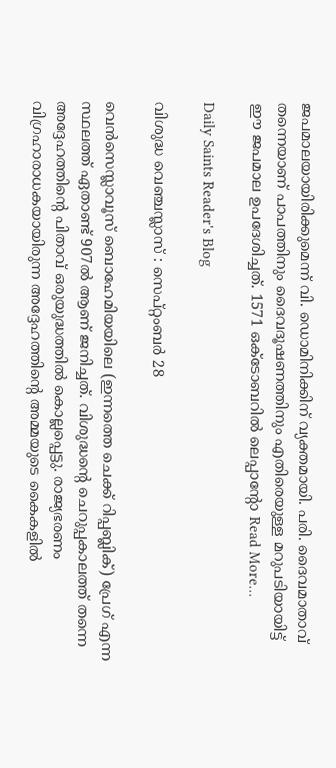ജപമാലയായിരിക്കുമെന്ന് വി. ഡൊമിനിക്കിന് വ്യക്തമായി. പരി. ദൈവമാതാവ് തന്നെയാണ് പാപത്തിനും ദൈവദൂഷണത്തിനും എതിരെയുള്ള മറുപടിയായിട്ട് ഈ ജപമാല ഉപദേശിച്ചത്. 1571 ഒക്ടോബറില്‍ ലെപ്പാന്‍റോ Read More…

Daily Saints Reader's Blog

വിശുദ്ധ വെഞ്ചസ്ലാസ് : സെപ്റ്റംബർ 28

വെന്‍സെസ്ലാവൂസ് ബൊഹേമിയയിലെ (ഇന്നത്തെ ചെക്ക് റിപ്പബ്ലിക്) പ്രേഗ് എന്ന സ്ഥലത്ത് ഏതാണ്ട് 907ല്‍ ആണ് ജനിച്ചത്. വിശുദ്ധന്റെ ചെറുപ്പകാലത്ത് തന്നെ അദ്ദേഹത്തിന്റെ പിതാവ് ഒരുയുദ്ധത്തില്‍ കൊല്ലപ്പെട്ടു. രാജ്യഭരണം വിഗ്രഹാരാധകയായിരുന്ന അദ്ദേഹത്തിന്റെ അമ്മയുടെ കൈകളില്‍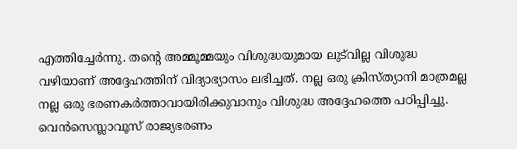എത്തിച്ചേര്‍ന്നു. തന്റെ അമ്മൂമ്മയും വിശുദ്ധയുമായ ലുട്‌വില്ല വിശുദ്ധ വഴിയാണ് അദ്ദേഹത്തിന് വിദ്യാഭ്യാസം ലഭിച്ചത്. നല്ല ഒരു ക്രിസ്ത്യാനി മാത്രമല്ല നല്ല ഒരു ഭരണകര്‍ത്താവായിരിക്കുവാനും വിശുദ്ധ അദ്ദേഹത്തെ പഠിപ്പിച്ചു. വെന്‍സെസ്ലാവൂസ് രാജ്യഭരണം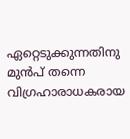ഏറ്റെടുക്കുന്നതിനു മുന്‍പ് തന്നെ വിഗ്രഹാരാധകരായ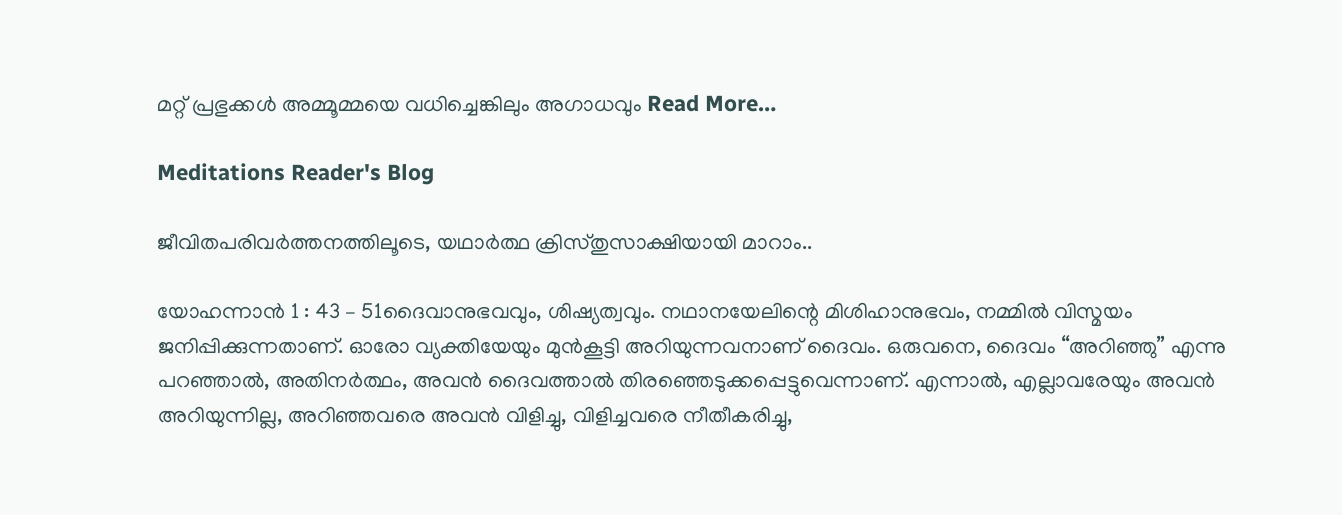മറ്റ് പ്രഭുക്കള്‍ അമ്മൂമ്മയെ വധിച്ചെങ്കിലും അഗാധവും Read More…

Meditations Reader's Blog

ജീവിതപരിവർത്തനത്തിലൂടെ, യഥാർത്ഥ ക്രിസ്തുസാക്ഷിയായി മാറാം..

യോഹന്നാൻ 1 : 43 – 51ദൈവാനുഭവവും, ശിഷ്യത്വവും. നഥാനയേലിന്റെ മിശിഹാനുഭവം, നമ്മിൽ വിസ്മയം ജനിപ്പിക്കുന്നതാണ്. ഓരോ വ്യക്തിയേയും മുൻകൂട്ടി അറിയുന്നവനാണ് ദൈവം. ഒരുവനെ, ദൈവം “അറിഞ്ഞു” എന്നു പറഞ്ഞാൽ, അതിനർത്ഥം, അവൻ ദൈവത്താൽ തിരഞ്ഞെടുക്കപ്പെട്ടുവെന്നാണ്. എന്നാൽ, എല്ലാവരേയും അവൻ അറിയുന്നില്ല, അറിഞ്ഞവരെ അവൻ വിളിച്ചു, വിളിച്ചവരെ നീതീകരിച്ചു,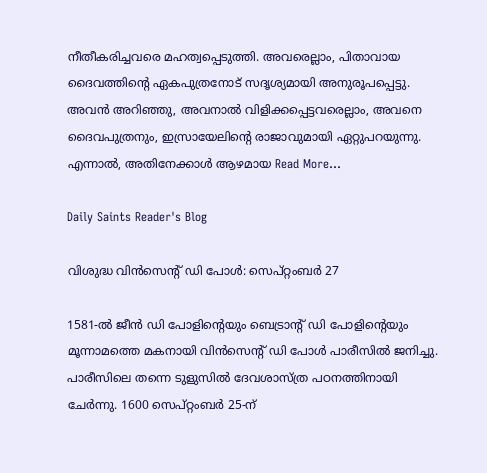നീതീകരിച്ചവരെ മഹത്വപ്പെടുത്തി. അവരെല്ലാം, പിതാവായ ദൈവത്തിന്റെ ഏകപുത്രനോട് സദൃശ്യമായി അനുരൂപപ്പെട്ടു. അവൻ അറിഞ്ഞു, അവനാൽ വിളിക്കപ്പെട്ടവരെല്ലാം, അവനെ ദൈവപുത്രനും, ഇസ്രായേലിന്റെ രാജാവുമായി ഏറ്റുപറയുന്നു. എന്നാൽ, അതിനേക്കാൾ ആഴമായ Read More…

Daily Saints Reader's Blog

വിശുദ്ധ വിൻസെന്റ് ഡി പോൾ: സെപ്റ്റംബർ 27

1581-ൽ ജീൻ ഡി പോളിന്റെയും ബെട്രാന്റ് ഡി പോളിന്റെയും മൂന്നാമത്തെ മകനായി വിൻസെന്റ് ഡി പോൾ പാരീസിൽ ജനിച്ചു. പാരീസിലെ തന്നെ ടുളുസിൽ ദേവശാസ്ത്ര പഠനത്തിനായി ചേർന്നു. 1600 സെപ്റ്റംബർ 25-ന്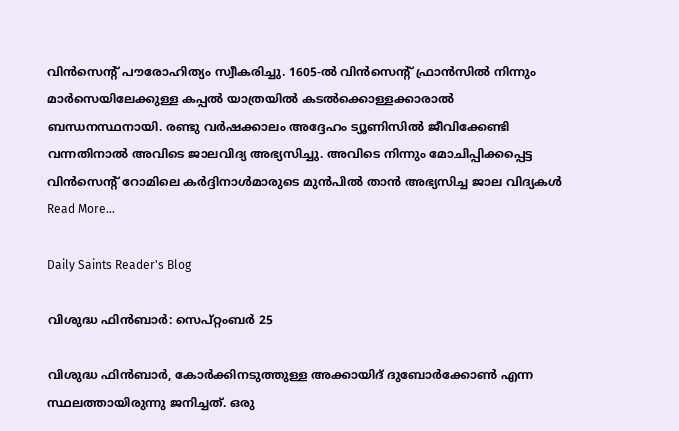വിൻസെന്റ് പൗരോഹിത്യം സ്വീകരിച്ചു. 1605-ൽ വിൻസെന്റ് ഫ്രാൻസിൽ നിന്നും മാർസെയിലേക്കുള്ള കപ്പൽ യാത്രയിൽ കടൽക്കൊള്ളക്കാരാൽ ബന്ധനസ്ഥനായി. രണ്ടു വർഷക്കാലം അദ്ദേഹം ട്യൂണിസിൽ ജീവിക്കേണ്ടി വന്നതിനാൽ അവിടെ ജാലവിദ്യ അഭ്യസിച്ചു. അവിടെ നിന്നും മോചിപ്പിക്കപ്പെട്ട വിൻസെന്റ് റോമിലെ കർദ്ദിനാൾമാരുടെ മുൻപിൽ താൻ അഭ്യസിച്ച ജാല വിദ്യകൾ Read More…

Daily Saints Reader's Blog

വിശുദ്ധ ഫിന്‍ബാര്‍: സെപ്റ്റംബർ 25

വിശുദ്ധ ഫിന്‍ബാര്‍, കോര്‍ക്കിനടുത്തുള്ള അക്കായിദ് ദുബോര്‍ക്കോണ്‍ എന്ന സ്ഥലത്തായിരുന്നു ജനിച്ചത്. ഒരു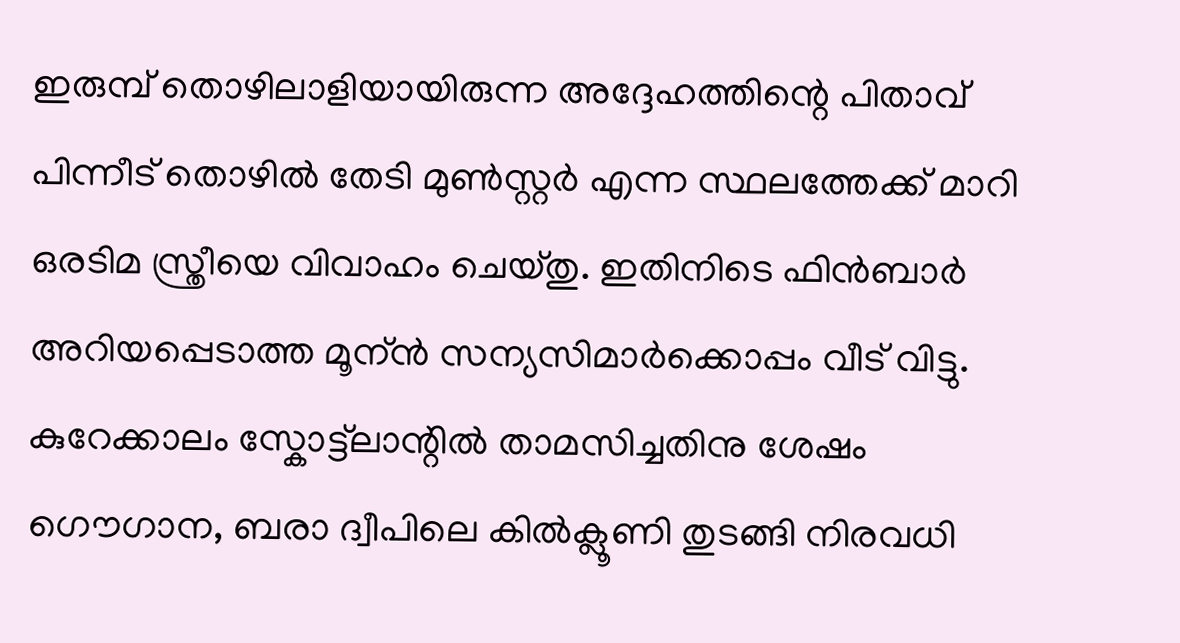ഇരുമ്പ് തൊഴിലാളിയായിരുന്ന അദ്ദേഹത്തിന്റെ പിതാവ് പിന്നീട് തൊഴില്‍ തേടി മുണ്‍സ്റ്റര്‍ എന്ന സ്ഥലത്തേക്ക് മാറി ഒരടിമ സ്ത്രീയെ വിവാഹം ചെയ്തു. ഇതിനിടെ ഫിന്‍ബാര്‍ അറിയപ്പെടാത്ത മൂന്ന്‍ സന്യസിമാര്‍ക്കൊപ്പം വീട് വിട്ടു. കുറേക്കാലം സ്കോട്ട്ലാന്റില്‍ താമസിച്ചതിനു ശേഷം ഗൌഗാന, ബരാ ദ്വീപിലെ കില്‍ക്ലൂണി തുടങ്ങി നിരവധി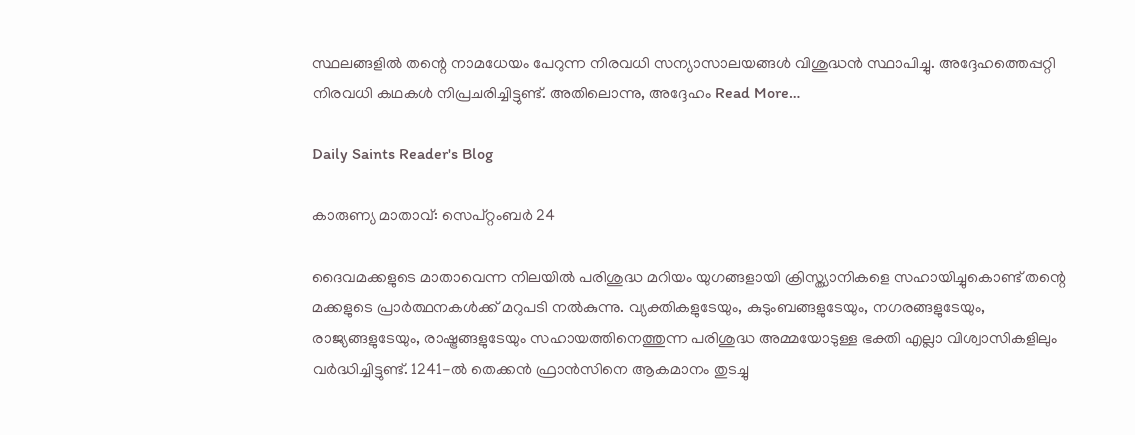സ്ഥലങ്ങളില്‍ തന്റെ നാമധേയം പേറുന്ന നിരവധി സന്യാസാലയങ്ങള്‍ വിശുദ്ധന്‍ സ്ഥാപിച്ചു. അദ്ദേഹത്തെപ്പറ്റി നിരവധി കഥകള്‍ നിപ്രചരിച്ചിട്ടുണ്ട്. അതിലൊന്നു, അദ്ദേഹം Read More…

Daily Saints Reader's Blog

കാരുണ്യ മാതാവ്: സെപ്റ്റംബർ 24

ദൈവമക്കളുടെ മാതാവെന്ന നിലയില്‍ പരിശുദ്ധ മറിയം യുഗങ്ങളായി ക്രിസ്ത്യാനികളെ സഹായിച്ചുകൊണ്ട് തന്റെ മക്കളുടെ പ്രാര്‍ത്ഥനകള്‍ക്ക്‌ മറുപടി നല്‍കുന്നു. വ്യക്തികളുടേയും, കുടുംബങ്ങളുടേയും, നഗരങ്ങളുടേയും, രാജ്യങ്ങളുടേയും, രാഷ്ട്രങ്ങളുടേയും സഹായത്തിനെത്തുന്ന പരിശുദ്ധ അമ്മയോടുള്ള ഭക്തി എല്ലാ വിശ്വാസികളിലും വര്‍ദ്ധിച്ചിട്ടുണ്ട്. 1241-ല്‍ തെക്കന്‍ ഫ്രാന്‍സിനെ ആകമാനം തുടച്ചു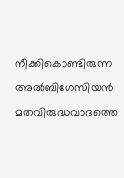നീക്കികൊണ്ടിരുന്ന അല്‍ബിഗേസിയന്‍ മതവിരുദ്ധവാദത്തെ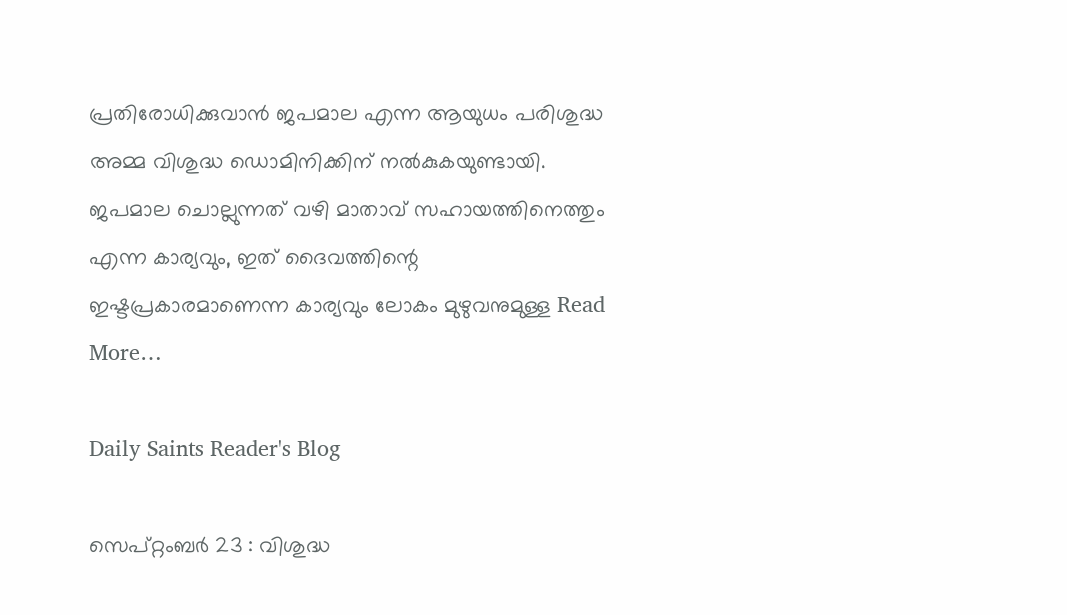പ്രതിരോധിക്കുവാന്‍ ജപമാല എന്ന ആയുധം പരിശുദ്ധ അമ്മ വിശുദ്ധ ഡൊമിനിക്കിന് നല്‍കുകയുണ്ടായി. ജപമാല ചൊല്ലുന്നത് വഴി മാതാവ്‌ സഹായത്തിനെത്തും എന്ന കാര്യവും, ഇത് ദൈവത്തിന്റെ ഇഷ്ടപ്രകാരമാണെന്ന കാര്യവും ലോകം മുഴുവനുമുള്ള Read More…

Daily Saints Reader's Blog

സെപ്റ്റംബർ 23 : വിശുദ്ധ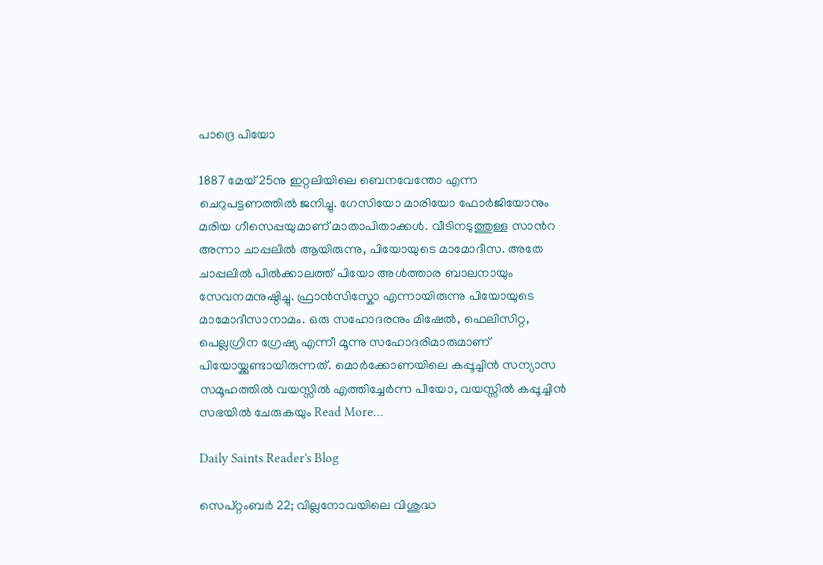പാദ്രെ പിയോ

1887 മേയ് 25നു ഇറ്റലിയിലെ ബെനവേന്തോ എന്ന ചെറുപട്ടണത്തിൽ ജനിച്ചു. ഗേസിയോ മാരിയോ ഫോർജിയോനും മരിയ ഗീസെപ്പയുമാണ് മാതാപിതാക്കൾ. വീടിനടുത്തുള്ള സാൻറ അന്നാ ചാപ്പലിൽ ആയിരുന്നു, പിയോയുടെ മാമോദീസ. അതേ ചാപ്പലിൽ പിൽക്കാലത്ത് പിയോ അൾത്താര ബാലനായും സേവനമനുഷ്ഠിച്ചു. ഫ്രാൻസിസ്കോ എന്നായിരുന്നു പിയോയുടെ മാമോദീസാനാമം. ഒരു സഹോദരനും മിഷേൽ, ഫെലിസിറ്റ, പെല്ലഗ്രിന ഗ്രേഷ്യ എന്നീ മൂന്നു സഹോദരിമാരുമാണ് പിയോയ്ക്കുണ്ടായിരുന്നത്. മൊർക്കോണയിലെ കപ്പൂച്ചിൻ സന്യാസ സമൂഹത്തിൽ വയസ്സിൽ എത്തിച്ചേർന്ന പീയോ, വയസ്സിൽ കപ്പൂച്ചിൻ സഭയില്‍ ചേരുകയും Read More…

Daily Saints Reader's Blog

സെപ്റ്റംബർ 22; വില്ലനോവയിലെ വിശുദ്ധ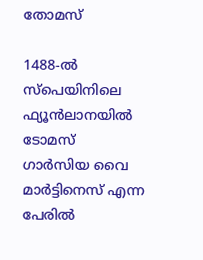തോമസ്

1488-ൽ സ്പെയിനിലെ ഫ്യൂൻലാനയിൽ ടോമസ് ഗാർസിയ വൈ മാർട്ടിനെസ് എന്ന പേരിൽ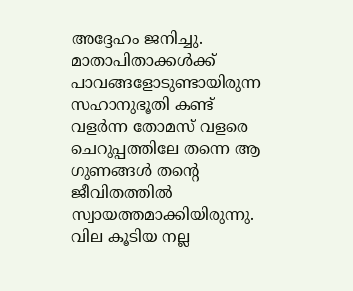അദ്ദേഹം ജനിച്ചു. മാതാപിതാക്കൾക്ക് പാവങ്ങളോടുണ്ടായിരുന്ന സഹാനുഭൂതി കണ്ട് വളർന്ന തോമസ് വളരെ ചെറുപ്പത്തിലേ തന്നെ ആ ഗുണങ്ങൾ തന്റെ ജീവിതത്തില്‍ സ്വായത്തമാക്കിയിരുന്നു. വില കൂടിയ നല്ല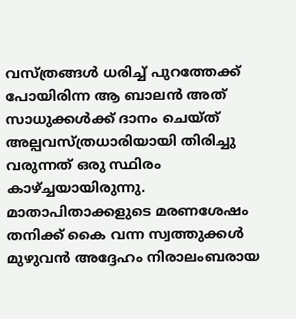വസ്ത്രങ്ങൾ ധരിച്ച് പുറത്തേക്ക് പോയിരിന്ന ആ ബാലൻ അത് സാധുക്കൾക്ക് ദാനം ചെയ്ത് അല്പവസ്ത്രധാരിയായി തിരിച്ചു വരുന്നത് ഒരു സ്ഥിരം കാഴ്ച്ചയായിരുന്നു. മാതാപിതാക്കളുടെ മരണശേഷം തനിക്ക് കൈ വന്ന സ്വത്തുക്കൾ മുഴുവൻ അദ്ദേഹം നിരാലംബരായ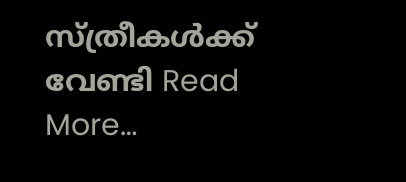സ്ത്രീകൾക്ക് വേണ്ടി Read More…